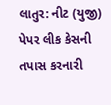લાતુર: નીટ (યુજી) પેપર લીક કેસની તપાસ કરનારી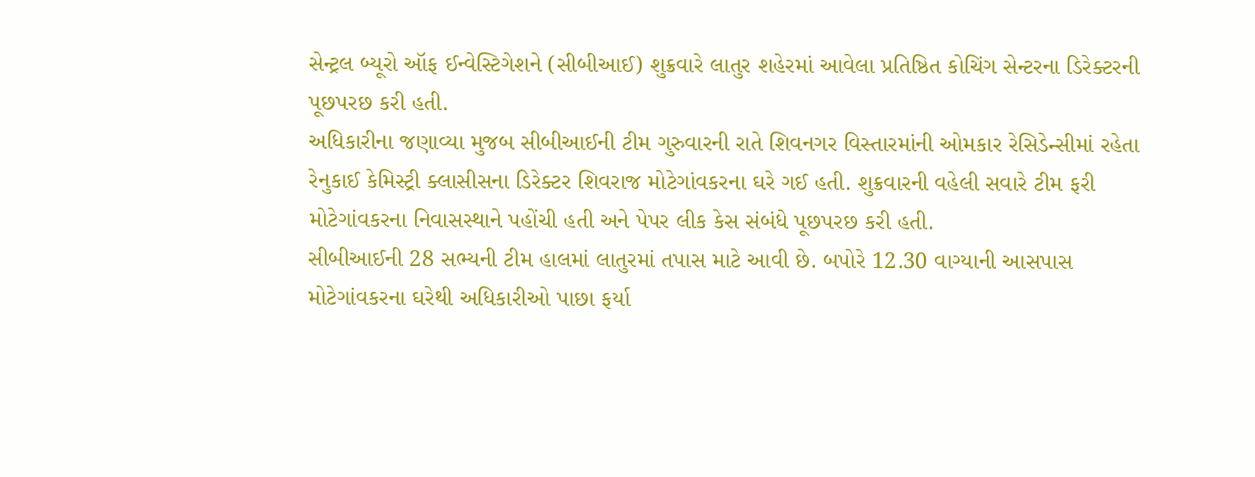સેન્ટ્રલ બ્યૂરો ઑફ ઈન્વેસ્ટિગેશને (સીબીઆઈ) શુક્રવારે લાતુર શહેરમાં આવેલા પ્રતિષ્ઠિત કોચિંગ સેન્ટરના ડિરેક્ટરની પૂછપરછ કરી હતી.
અધિકારીના જણાવ્યા મુજબ સીબીઆઈની ટીમ ગુરુવારની રાતે શિવનગર વિસ્તારમાંની ઓમકાર રેસિડેન્સીમાં રહેતા રેનુકાઈ કેમિસ્ટ્રી ક્લાસીસના ડિરેક્ટર શિવરાજ મોટેગાંવકરના ઘરે ગઈ હતી. શુક્રવારની વહેલી સવારે ટીમ ફરી મોટેગાંવકરના નિવાસસ્થાને પહોંચી હતી અને પેપર લીક કેસ સંબંધે પૂછપરછ કરી હતી.
સીબીઆઈની 28 સભ્યની ટીમ હાલમાં લાતુરમાં તપાસ માટે આવી છે. બપોરે 12.30 વાગ્યાની આસપાસ મોટેગાંવકરના ઘરેથી અધિકારીઓ પાછા ફર્યા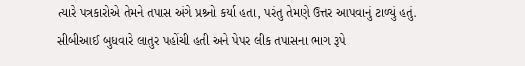ત્યારે પત્રકારોએ તેમને તપાસ અંગે પ્રશ્ર્નો કર્યા હતા, પરંતુ તેમણે ઉત્તર આપવાનું ટાળ્યું હતું.
સીબીઆઈ બુધવારે લાતુર પહોંચી હતી અને પેપર લીક તપાસના ભાગ રૂપે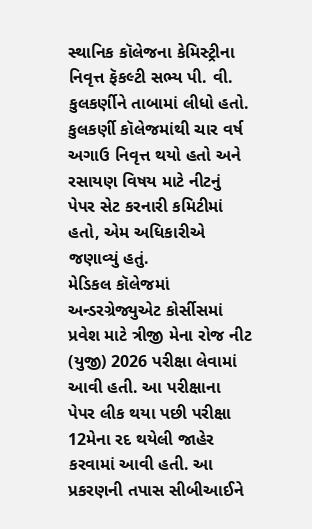સ્થાનિક કૉલેજના કેમિસ્ટ્રીના નિવૃત્ત ફૅકલ્ટી સભ્ય પી. વી. કુલકર્ણીને તાબામાં લીધો હતો. કુલકર્ણી કૉલેજમાંથી ચાર વર્ષ અગાઉ નિવૃત્ત થયો હતો અને રસાયણ વિષય માટે નીટનું પેપર સેટ કરનારી કમિટીમાં હતો, એમ અધિકારીએ જણાવ્યું હતું.
મેડિકલ કૉલેજમાં અન્ડરગ્રેજ્યુએટ કોર્સીસમાં પ્રવેશ માટે ત્રીજી મેના રોજ નીટ (યુજી) 2026 પરીક્ષા લેવામાં આવી હતી. આ પરીક્ષાના પેપર લીક થયા પછી પરીક્ષા 12મેના રદ થયેલી જાહેર કરવામાં આવી હતી. આ પ્રકરણની તપાસ સીબીઆઈને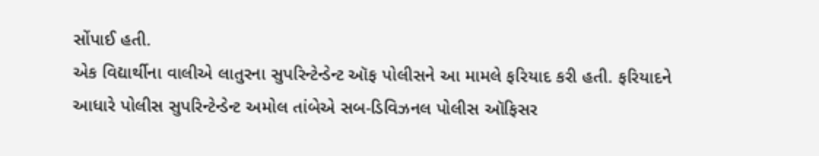સોંપાઈ હતી.
એક વિદ્યાર્થીના વાલીએ લાતુરના સુપરિન્ટેન્ડેન્ટ ઑફ પોલીસને આ મામલે ફરિયાદ કરી હતી. ફરિયાદને આધારે પોલીસ સુપરિન્ટેન્ડેન્ટ અમોલ તાંબેએ સબ-ડિવિઝનલ પોલીસ ઑફિસર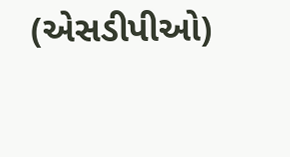(એસડીપીઓ)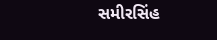સમીરસિંહ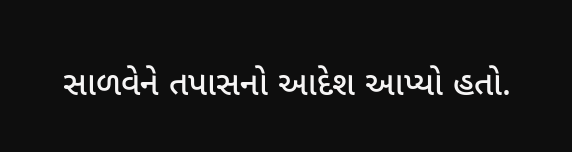સાળવેને તપાસનો આદેશ આપ્યો હતો.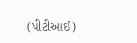(પીટીઆઈ)